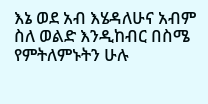እኔ ወደ አብ እሄዳለሁና አብም ስለ ወልድ እንዲከብር በስሜ የምትለምኑትን ሁሉ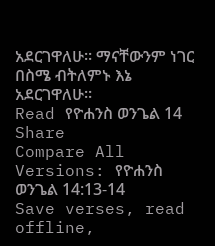አደርገዋለሁ። ማናቸውንም ነገር በስሜ ብትለምኑ እኔ አደርገዋለሁ።
Read የዮሐንስ ወንጌል 14
Share
Compare All Versions: የዮሐንስ ወንጌል 14:13-14
Save verses, read offline,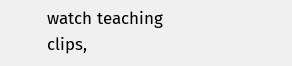watch teaching clips,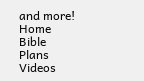and more!
Home
Bible
Plans
Videos